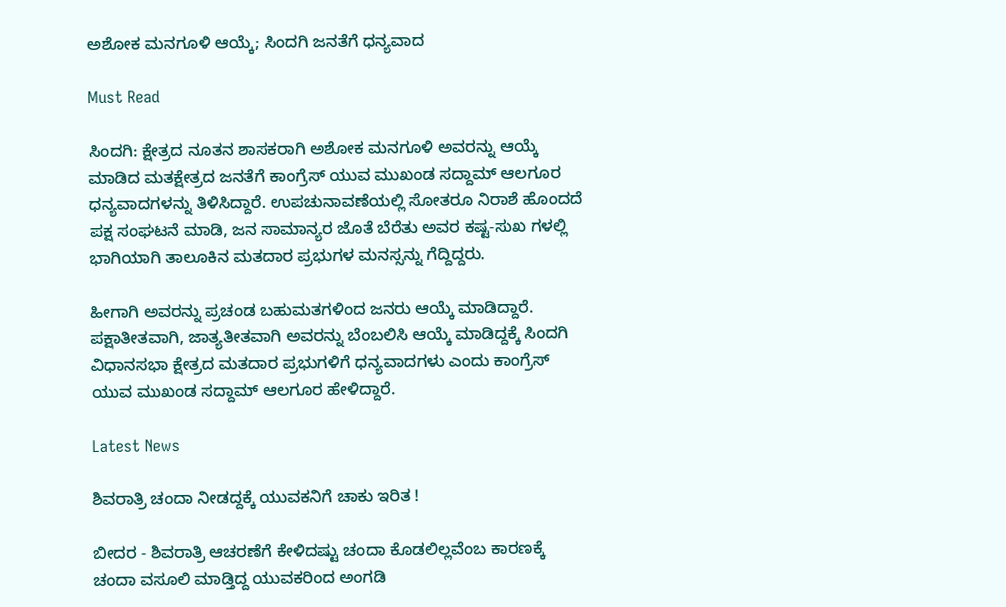ಅಶೋಕ ಮನಗೂಳಿ ಆಯ್ಕೆ; ಸಿಂದಗಿ ಜನತೆಗೆ ಧನ್ಯವಾದ

Must Read

ಸಿಂದಗಿ: ಕ್ಷೇತ್ರದ ನೂತನ ಶಾಸಕರಾಗಿ ಅಶೋಕ ಮನಗೂಳಿ ಅವರನ್ನು ಆಯ್ಕೆ ಮಾಡಿದ ಮತಕ್ಷೇತ್ರದ ಜನತೆಗೆ ಕಾಂಗ್ರೆಸ್ ಯುವ ಮುಖಂಡ ಸದ್ದಾಮ್ ಆಲಗೂರ ಧನ್ಯವಾದಗಳನ್ನು ತಿಳಿಸಿದ್ದಾರೆ. ಉಪಚುನಾವಣೆಯಲ್ಲಿ ಸೋತರೂ ನಿರಾಶೆ ಹೊಂದದೆ ಪಕ್ಷ ಸಂಘಟನೆ ಮಾಡಿ, ಜನ ಸಾಮಾನ್ಯರ ಜೊತೆ ಬೆರೆತು ಅವರ ಕಷ್ಟ-ಸುಖ ಗಳಲ್ಲಿ ಭಾಗಿಯಾಗಿ ತಾಲೂಕಿನ ಮತದಾರ ಪ್ರಭುಗಳ ಮನಸ್ಸನ್ನು ಗೆದ್ದಿದ್ದರು.

ಹೀಗಾಗಿ ಅವರನ್ನು ಪ್ರಚಂಡ ಬಹುಮತಗಳಿಂದ ಜನರು ಆಯ್ಕೆ ಮಾಡಿದ್ದಾರೆ. ಪಕ್ಷಾತೀತವಾಗಿ, ಜಾತ್ಯತೀತವಾಗಿ ಅವರನ್ನು ಬೆಂಬಲಿಸಿ ಆಯ್ಕೆ ಮಾಡಿದ್ದಕ್ಕೆ ಸಿಂದಗಿ ವಿಧಾನಸಭಾ ಕ್ಷೇತ್ರದ ಮತದಾರ ಪ್ರಭುಗಳಿಗೆ ಧನ್ಯವಾದಗಳು ಎಂದು ಕಾಂಗ್ರೆಸ್ ಯುವ ಮುಖಂಡ ಸದ್ದಾಮ್ ಆಲಗೂರ ಹೇಳಿದ್ದಾರೆ.

Latest News

ಶಿವರಾತ್ರಿ ಚಂದಾ ನೀಡದ್ದಕ್ಕೆ ಯುವಕನಿಗೆ ಚಾಕು ಇರಿತ !

ಬೀದರ - ಶಿವರಾತ್ರಿ ಆಚರಣೆಗೆ ಕೇಳಿದಷ್ಟು ಚಂದಾ ಕೊಡಲಿಲ್ಲವೆಂಬ ಕಾರಣಕ್ಕೆ ಚಂದಾ ವಸೂಲಿ ಮಾಡ್ತಿದ್ದ ಯುವಕರಿಂದ ಅಂಗಡಿ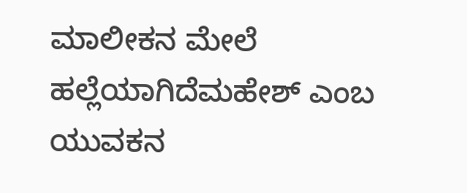ಮಾಲೀಕನ ಮೇಲೆ ಹಲ್ಲೆಯಾಗಿದೆಮಹೇಶ್ ಎಂಬ ಯುವಕನ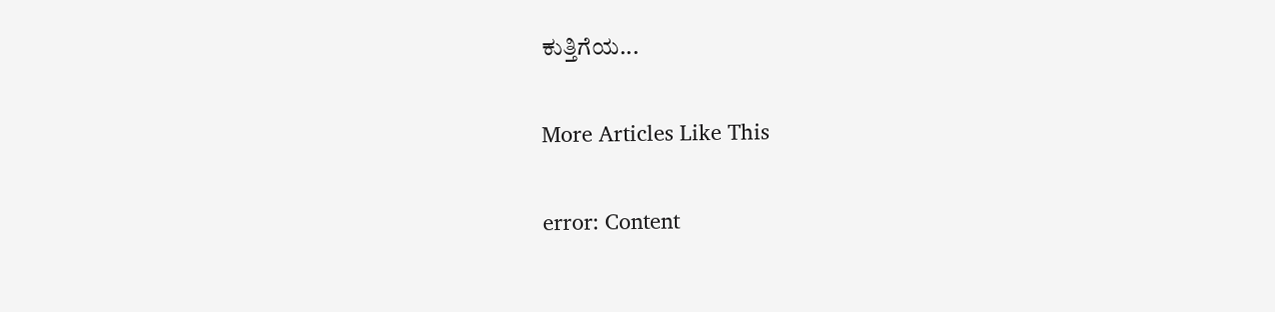ಕುತ್ತಿಗೆಯ‌...

More Articles Like This

error: Content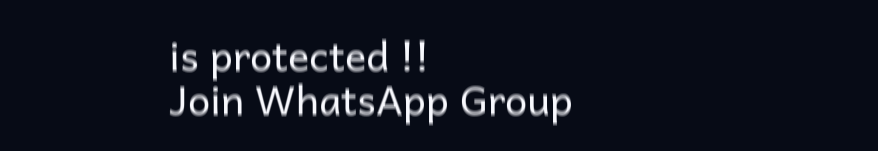is protected !!
Join WhatsApp Group